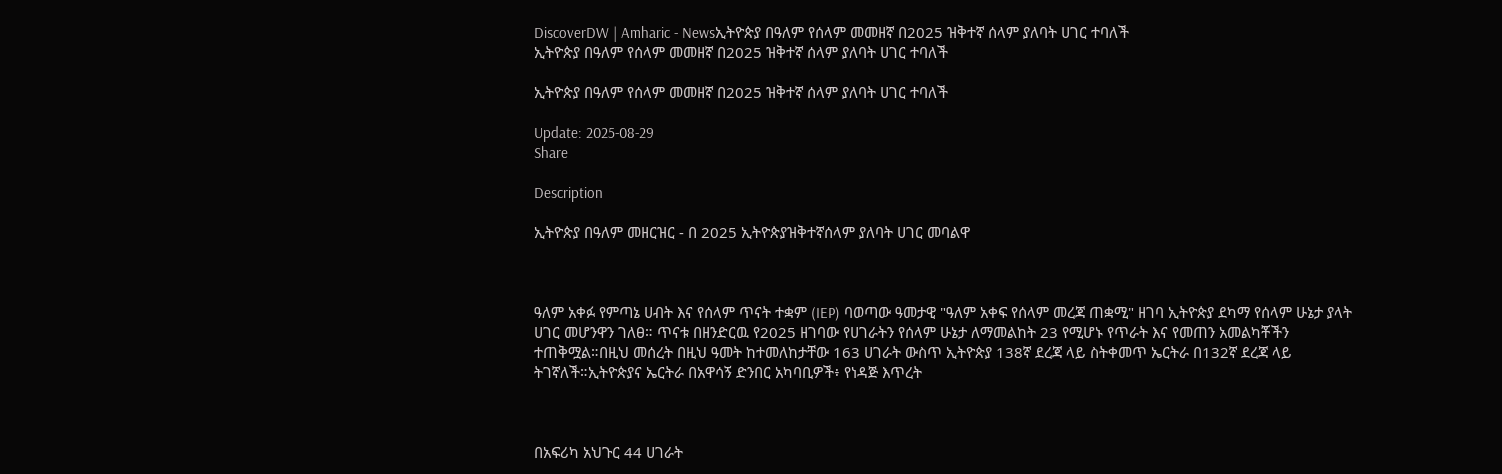DiscoverDW | Amharic - Newsኢትዮጵያ በዓለም የሰላም መመዘኛ በ2025 ዝቅተኛ ሰላም ያለባት ሀገር ተባለች
ኢትዮጵያ በዓለም የሰላም መመዘኛ በ2025 ዝቅተኛ ሰላም ያለባት ሀገር ተባለች

ኢትዮጵያ በዓለም የሰላም መመዘኛ በ2025 ዝቅተኛ ሰላም ያለባት ሀገር ተባለች

Update: 2025-08-29
Share

Description

ኢትዮጵያ በዓለም መዘርዝር - በ 2025 ኢትዮጵያዝቅተኛሰላም ያለባት ሀገር መባልዋ



ዓለም አቀፉ የምጣኔ ሀብት እና የሰላም ጥናት ተቋም (IEP) ባወጣው ዓመታዊ "ዓለም አቀፍ የሰላም መረጃ ጠቋሚ" ዘገባ ኢትዮጵያ ደካማ የሰላም ሁኔታ ያላት ሀገር መሆንዋን ገለፀ። ጥናቱ በዘንድርዉ የ2025 ዘገባው የሀገራትን የሰላም ሁኔታ ለማመልከት 23 የሚሆኑ የጥራት እና የመጠን አመልካቾችን ተጠቅሟል።በዚህ መሰረት በዚህ ዓመት ከተመለከታቸው 163 ሀገራት ውስጥ ኢትዮጵያ 138ኛ ደረጃ ላይ ስትቀመጥ ኤርትራ በ132ኛ ደረጃ ላይ ትገኛለች።ኢትዮጵያና ኤርትራ በአዋሳኝ ድንበር አካባቢዎች፥ የነዳጅ እጥረት



በአፍሪካ አህጉር 44 ሀገራት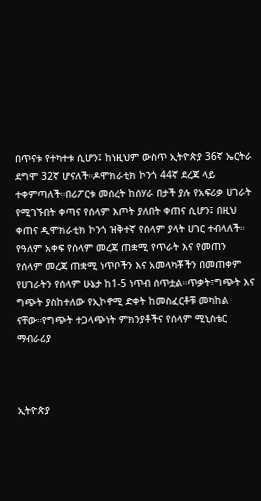በጥናቱ የተካተቱ ሲሆን፤ ከነዚህም ውስጥ ኢትዮጵያ 36ኛ ኤርትራ ደግሞ 32ኛ ሆናለች።ዶሞክራቲክ ኮንጎ 44ኛ ደረጃ ላይ ተቀምጣለች።በሪፖርቱ መሰረት ከሰሃራ በታች ያሉ የአፍሪቃ ሀገራት የሚገኙበት ቀጣና የሰላም እጦት ያለበት ቀጠና ሲሆን፤ በዚህ ቀጠና ዲሞክራቲክ ኮንጎ ዝቅተኛ የሰላም ያላት ሀገር ተብላለች። የዓለም አቀፍ የሰላም መረጃ ጠቋሚ የጥራት እና የመጠን የሰላም መረጃ ጠቋሚ ነጥቦችን እና አመላካቾችን በመጠቀም የሀገራትን የሰላም ሁኔታ ከ1-5 ነጥብ ሰጥቷል።ጥቃት፣ግጭት እና ግጭት ያስከተለው የኢኮኖሚ ድቀት ከመስፈርቶቹ መካከል ናቸው።የግጭት ተጋላጭነት ምክንያቶችና የሰላም ሚኒስቴር ማብራሪያ



ኢትዮጵያ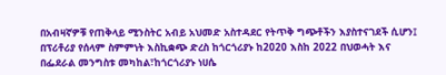በአብዛኛዎቹ የጠቅላይ ሚንስትር አብይ አህመድ አስተዳደር የትጥቅ ግጭቶችን እያስተናገደች ሲሆን፤ በፕሪቶሪያ የሰላም ስምምነት እስኪቋጭ ድረስ ከጎርጎሪያኑ ከ2020 እስከ 2022 በህወሓት እና በፌደራል መንግስቱ መካከል፣ከጎርጎሪያኑ ነሀሴ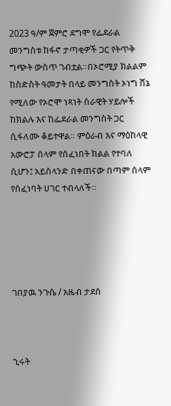2023 ዓ/ም ጀምሮ ደግሞ የፌደራል መንግስቱ ከፋኖ ታጣቂዎች ጋር የትጥቅ ግጭት ውስጥ ገብቷል።በኦሮሚያ ክልልም ከስድስት ዓመታት በላይ መንግስት ኦነግ ሸኔ የሚለው የኦሮሞ ነጻነት ሰራዊት ሃይሎች ከክልሉ እና ከፌደራል መንግስት ጋር ሲፋለሙ ቆይተዋል። ምዕራብ እና ማዕከላዊ አውሮፓ ሰላም የሰፈነበት ክልል የተባለ ሲሆን፤ አይስላንድ በቀጠናው በጣም ሰላም የሰፈነባት ሀገር ተብላለች።





ገበያዉ ንጉሴ / አዜብ ታደሰ



ኂሩት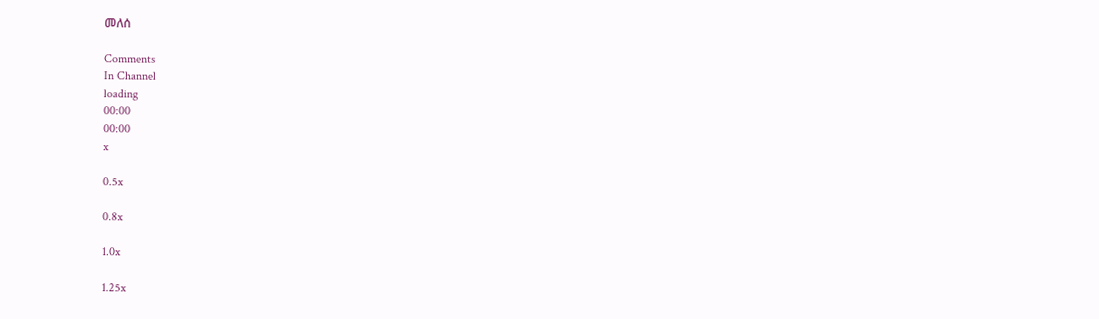መለሰ

Comments
In Channel
loading
00:00
00:00
x

0.5x

0.8x

1.0x

1.25x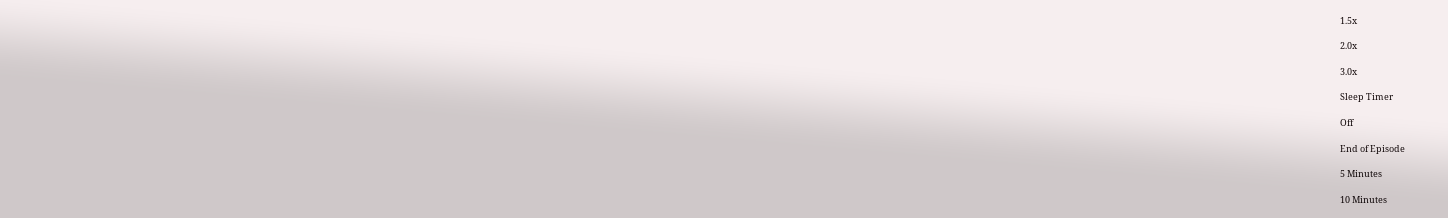1.5x

2.0x

3.0x

Sleep Timer

Off

End of Episode

5 Minutes

10 Minutes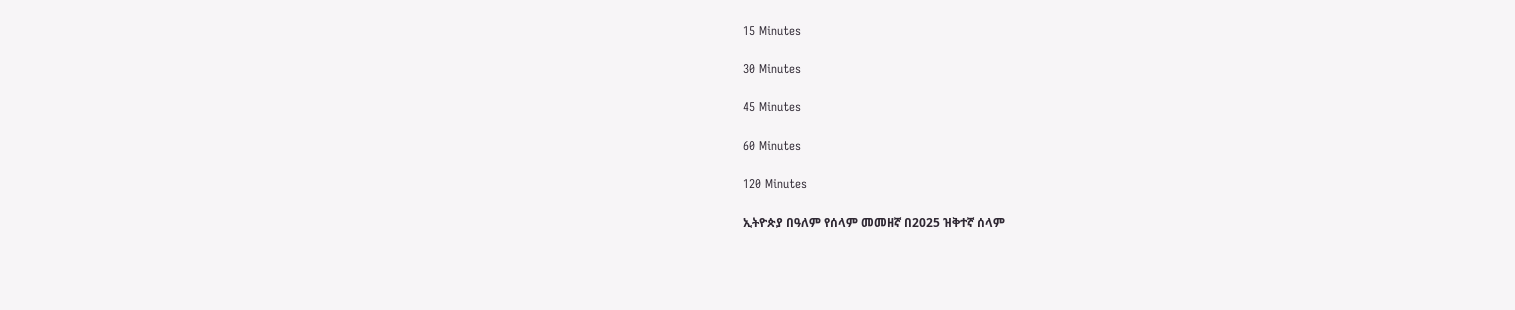15 Minutes

30 Minutes

45 Minutes

60 Minutes

120 Minutes

ኢትዮጵያ በዓለም የሰላም መመዘኛ በ2025 ዝቅተኛ ሰላም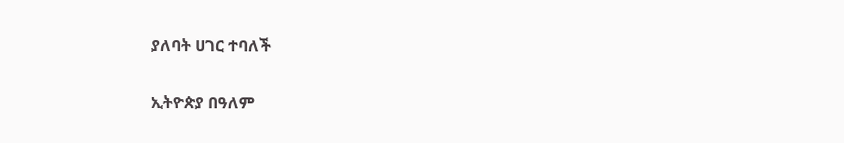ያለባት ሀገር ተባለች

ኢትዮጵያ በዓለም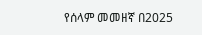የሰላም መመዘኛ በ2025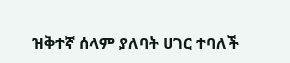ዝቅተኛ ሰላም ያለባት ሀገር ተባለች